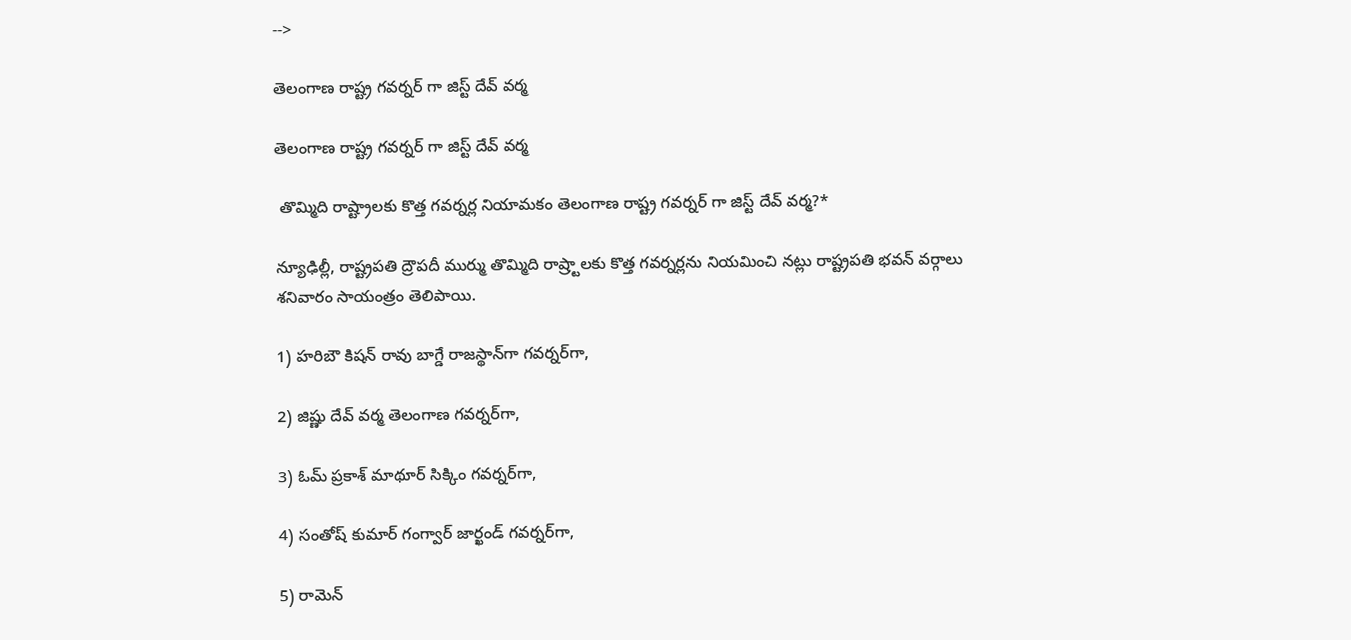-->

తెలంగాణ రాష్ట్ర గవర్నర్ గా జిస్ట్ దేవ్ వర్మ

తెలంగాణ రాష్ట్ర గవర్నర్ గా జిస్ట్ దేవ్ వర్మ

 తొమ్మిది రాష్ట్రాలకు కొత్త గవర్నర్ల నియామకం తెలంగాణ రాష్ట్ర గవర్నర్ గా జిస్ట్ దేవ్ వర్మ?*

న్యూఢిల్లీ, రాష్ట్రపతి ద్రౌపదీ ముర్ము తొమ్మిది రాష్ర్టాలకు కొత్త గవర్నర్లను నియమించి నట్లు రాష్ట్రపతి భవన్‌ వర్గాలు శనివారం సాయంత్రం తెలిపాయి.

1) హరిబౌ కిషన్‌ రావు బాగ్డే రాజస్థాన్‌గా గవర్నర్‌గా,

2) జిష్ణు దేవ్‌ వర్మ తెలంగాణ గవర్నర్‌గా,

3) ఓమ్‌ ప్రకాశ్‌ మాథూర్‌ సిక్కిం గవర్నర్‌గా,

4) సంతోష్‌ కుమార్‌ గంగ్వార్‌ జార్ఖండ్‌ గవర్నర్‌గా,

5) రామెన్‌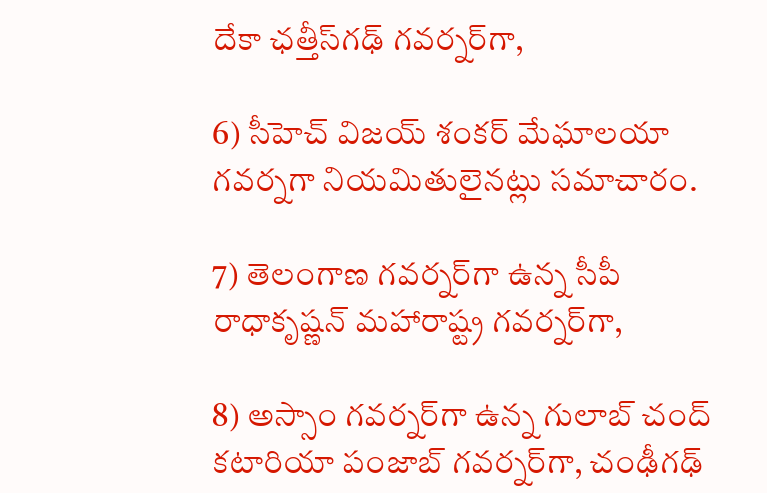దేకా ఛత్తీస్‌గఢ్‌ గవర్నర్‌గా,

6) సీహెచ్‌ విజయ్‌ శంకర్‌ మేఘాలయా గవర్నగా నియమితులైనట్లు సమాచారం.

7) తెలంగాణ గవర్నర్‌గా ఉన్న సీపీ రాధాకృష్ణన్‌ మహారాష్ట్ర గవర్నర్‌గా,

8) అస్సాం గవర్నర్‌గా ఉన్న గులాబ్‌ చంద్‌ కటారియా పంజాబ్‌ గవర్నర్‌గా, చంఢీగఢ్‌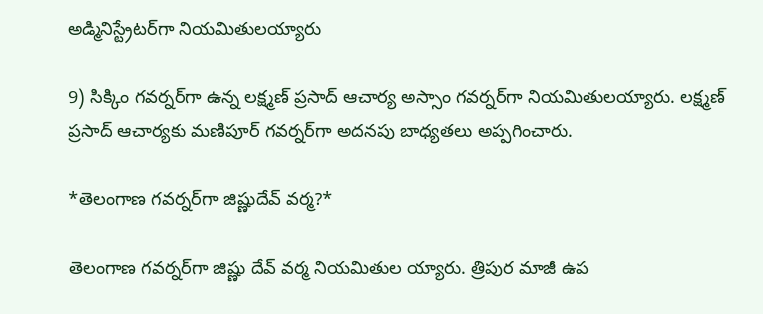అడ్మినిస్ట్రేటర్‌గా నియమితులయ్యారు

9) సిక్కిం గవర్నర్‌గా ఉన్న లక్ష్మణ్‌ ప్రసాద్‌ ఆచార్య అస్సాం గవర్నర్‌గా నియమితులయ్యారు. లక్ష్మణ్‌ ప్రసాద్‌ ఆచార్యకు మణిపూర్‌ గవర్నర్‌గా అదనపు బాధ్యతలు అప్పగించారు.

*తెలంగాణ గవర్నర్‌గా జిష్ణుదేవ్‌ వర్మ?*

తెలంగాణ గవర్నర్‌గా జిష్ణు దేవ్‌ వర్మ నియమితుల య్యారు. త్రిపుర మాజీ ఉప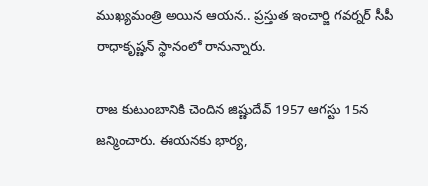ముఖ్యమంత్రి అయిన ఆయన.. ప్రస్తుత ఇంచార్జి గవర్నర్‌ సీపీ రాధాకృష్ణన్‌ స్థానంలో రానున్నారు.

రాజ కుటుంబానికి చెందిన జిష్ణుదేవ్‌ 1957 ఆగస్టు 15న జన్మించారు. ఈయనకు భార్య,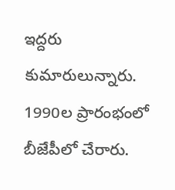ఇద్దరు కుమారులున్నారు. 1990ల ప్రారంభంలో బీజేపీలో చేరారు.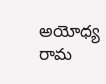అయోధ్య రామ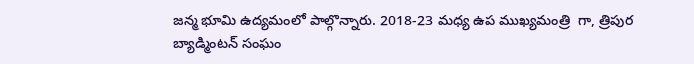జన్మ భూమి ఉద్యమంలో పాల్గొన్నారు. 2018-23 మధ్య ఉప ముఖ్యమంత్రి  గా, త్రిపుర బ్యాడ్మింటన్‌ సంఘం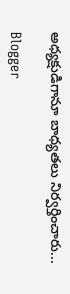అధ్యక్షుడిగానూ బాధ్యతలు నిర్వర్తించారు...

Blogger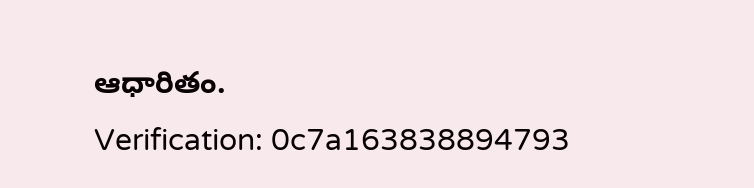ఆధారితం.
Verification: 0c7a163838894793